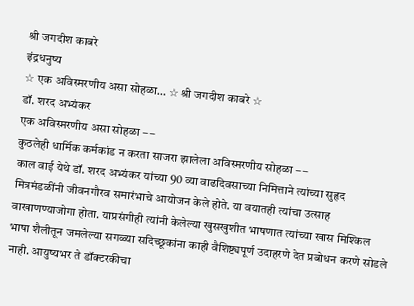श्री जगदीश काबरे
इंद्रधनुष्य
☆ एक अविस्मरणीय असा सोहळा… ☆ श्री जगदीश काबरे ☆
डॉ. शरद अभ्यंकर
एक अविस्मरणीय असा सोहळा – –
कुठलेही धार्मिक कर्मकांड न करता साजरा झालेला अविस्मरणीय सोहळा – –
काल वाई येथे डॉ. शरद अभ्यंकर यांच्या 90 व्या वाढदिवसाच्या निमित्ताने त्यांच्या सुहृद मित्रमंडळींनी जीवनगौरव समारंभाचे आयोजन केले होते. या वयातही त्यांचा उत्साह वाखाणण्याजोगा होता. याप्रसंगीही त्यांनी केलेल्या खुसखुशीत भाषणात त्यांच्या खास मिश्किल भाषा शैलीतून जमलेल्या सगळ्या सदिच्छूकांना काही वैशिष्ट्यपूर्ण उदाहरणे देत प्रबोधन करणे सोडले नाही. आयुष्यभर ते डॉक्टरकीचा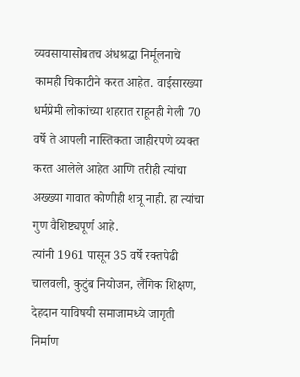व्यवसायासोबतच अंधश्रद्धा निर्मूलनाचे कामही चिकाटीने करत आहेत. वाईसारख्या धर्मप्रेमी लोकांच्या शहरात राहूनही गेली 70 वर्षे ते आपली नास्तिकता जाहीरपणे व्यक्त करत आलेले आहेत आणि तरीही त्यांचा अख्ख्या गावात कोणीही शत्रू नाही. हा त्यांचा गुण वैशिष्ट्यपूर्ण आहे.
त्यांनी 1961 पासून 35 वर्षे रक्तपेढी चालवली, कुटुंब नियोजन, लैंगिक शिक्षण, देहदान याविषयी समाजामध्ये जागृती निर्माण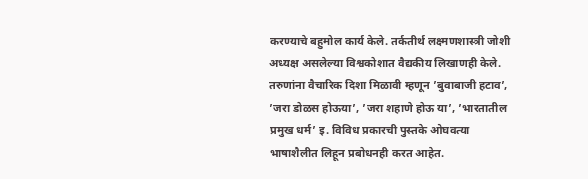करण्याचे बहुमोल कार्य केले. तर्कतीर्थ लक्ष्मणशास्त्री जोशी अध्यक्ष असलेल्या विश्वकोशात वैद्यकीय लिखाणही केले. तरुणांना वैचारिक दिशा मिळावी म्हणून ’बुवाबाजी हटाव’, ’जरा डोळस होऊया’, ’जरा शहाणे होऊ या’, ’भारतातील प्रमुख धर्म’ इ. विविध प्रकारची पुस्तके ओघवत्या भाषाशैलीत लिहून प्रबोधनही करत आहेत.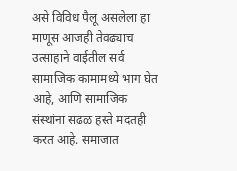असे विविध पैलू असलेला हा माणूस आजही तेवढ्याच उत्साहाने वाईतील सर्व सामाजिक कामामध्ये भाग घेत आहे, आणि सामाजिक संस्थांना सढळ हस्ते मदतही करत आहे. समाजात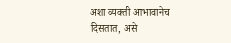अशा व्यक्ती आभावानेच दिसतात, असे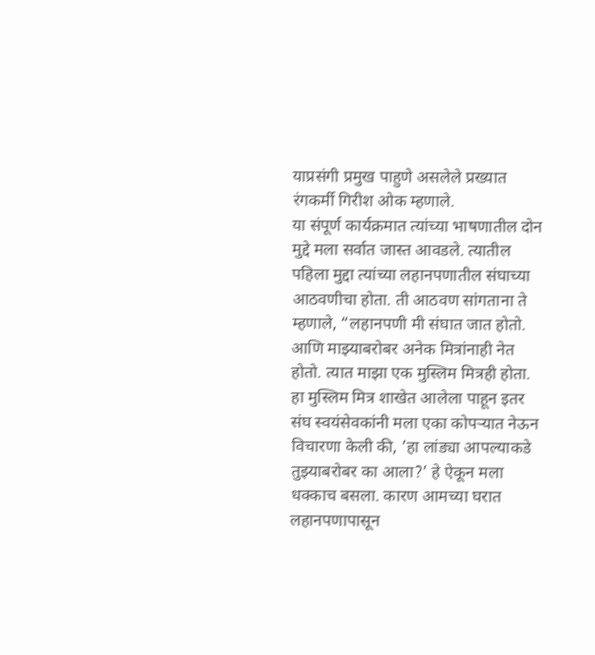याप्रसंगी प्रमुख पाहुणे असलेले प्रख्यात रंगकर्मी गिरीश ओक म्हणाले.
या संपूर्ण कार्यक्रमात त्यांच्या भाषणातील दोन मुद्दे मला सर्वात जास्त आवडले. त्यातील पहिला मुद्दा त्यांच्या लहानपणातील संघाच्या आठवणीचा होता. ती आठवण सांगताना ते म्हणाले, “लहानपणी मी संघात जात होतो. आणि माझ्याबरोबर अनेक मित्रांनाही नेत होतो. त्यात माझा एक मुस्लिम मित्रही होता. हा मुस्लिम मित्र शाखेत आलेला पाहून इतर संघ स्वयंसेवकांनी मला एका कोपऱ्यात नेऊन विचारणा केली की, ’हा लांड्या आपल्याकडे तुझ्याबरोबर का आला?’ हे ऐकून मला धक्काच बसला. कारण आमच्या घरात लहानपणापासून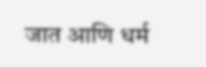जात आणि धर्म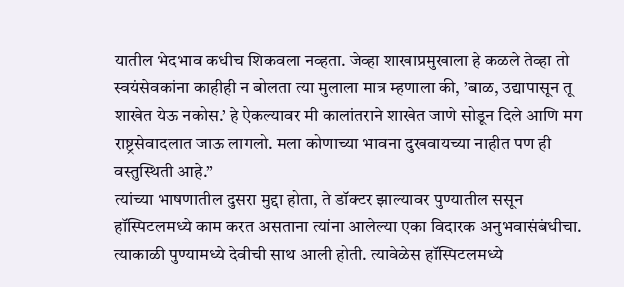यातील भेदभाव कधीच शिकवला नव्हता. जेव्हा शाखाप्रमुखाला हे कळले तेव्हा तो स्वयंसेवकांना काहीही न बोलता त्या मुलाला मात्र म्हणाला की, ’बाळ, उद्यापासून तू शाखेत येऊ नकोस.’ हे ऐकल्यावर मी कालांतराने शाखेत जाणे सोडून दिले आणि मग राष्ट्रसेवादलात जाऊ लागलो. मला कोणाच्या भावना दुखवायच्या नाहीत पण ही वस्तुस्थिती आहे.”
त्यांच्या भाषणातील दुसरा मुद्दा होता, ते डॉक्टर झाल्यावर पुण्यातील ससून हॉस्पिटलमध्ये काम करत असताना त्यांना आलेल्या एका विदारक अनुभवासंबंधीचा. त्याकाळी पुण्यामध्ये देवीची साथ आली होती. त्यावेळेस हॉस्पिटलमध्ये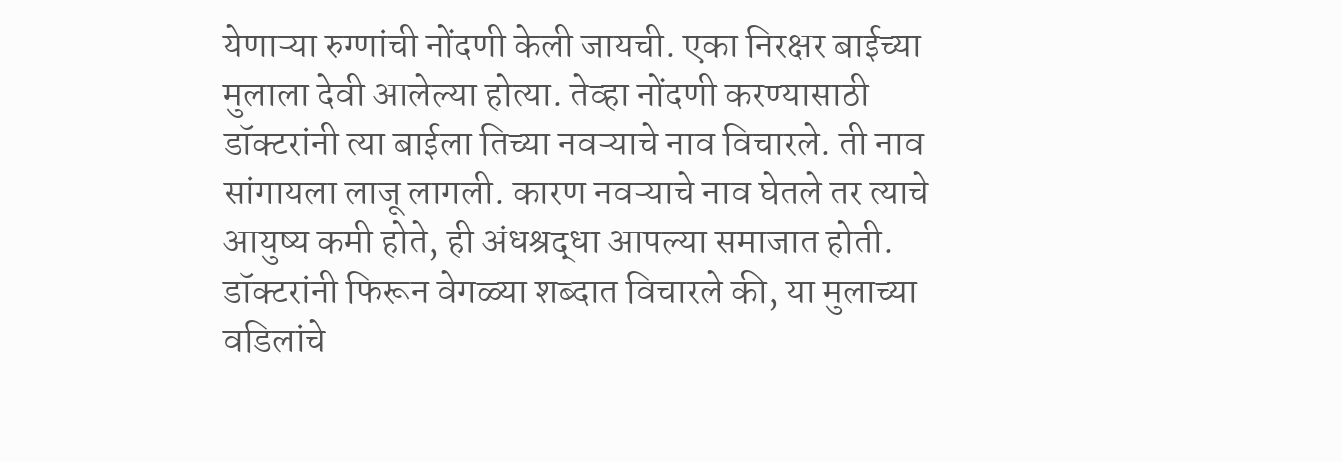येणाऱ्या रुग्णांची नोंदणी केली जायची. एका निरक्षर बाईच्या मुलाला देवी आलेल्या होत्या. तेव्हा नोंदणी करण्यासाठी डॉक्टरांनी त्या बाईला तिच्या नवऱ्याचे नाव विचारले. ती नाव सांगायला लाजू लागली. कारण नवऱ्याचे नाव घेतले तर त्याचे आयुष्य कमी होते, ही अंधश्रद्धा आपल्या समाजात होती. डॉक्टरांनी फिरून वेगळ्या शब्दात विचारले की, या मुलाच्या वडिलांचे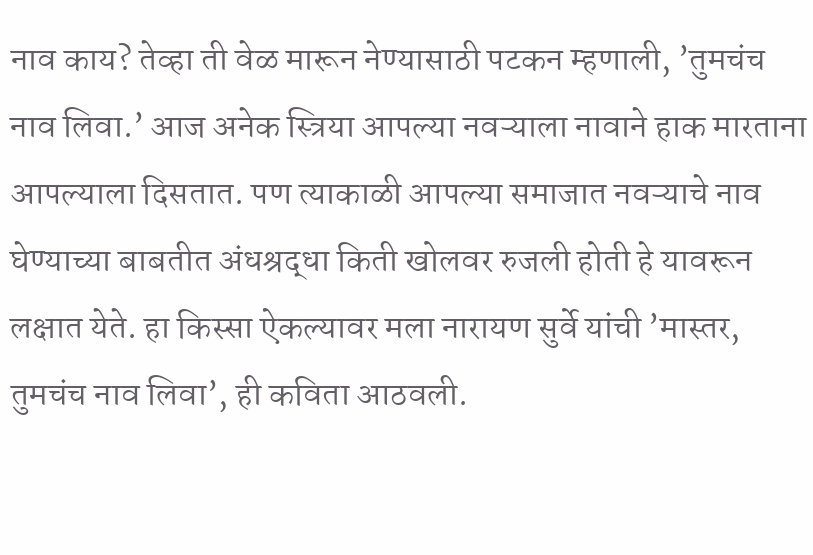नाव काय? तेव्हा ती वेळ मारून नेण्यासाठी पटकन म्हणाली, ’तुमचंच नाव लिवा.’ आज अनेक स्त्रिया आपल्या नवऱ्याला नावाने हाक मारताना आपल्याला दिसतात. पण त्याकाळी आपल्या समाजात नवऱ्याचे नाव घेण्याच्या बाबतीत अंधश्रद्धा किती खोलवर रुजली होती हे यावरून लक्षात येते. हा किस्सा ऐकल्यावर मला नारायण सुर्वे यांची ’मास्तर, तुमचंच नाव लिवा’, ही कविता आठवली.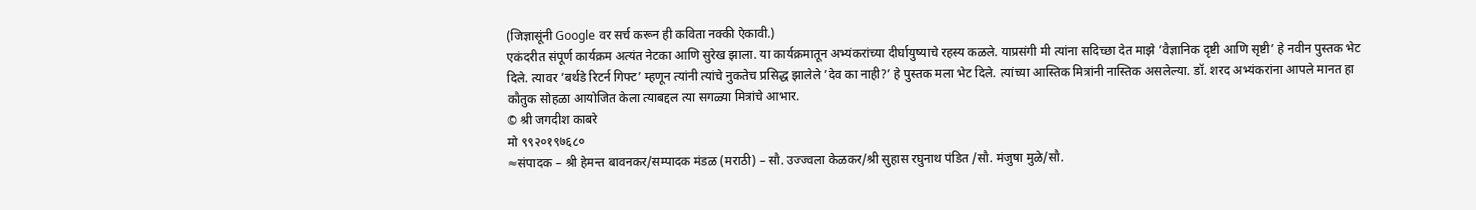(जिज्ञासूंनी Google वर सर्च करून ही कविता नक्की ऐकावी.)
एकंदरीत संपूर्ण कार्यक्रम अत्यंत नेटका आणि सुरेख झाला. या कार्यक्रमातून अभ्यंकरांच्या दीर्घायुष्याचे रहस्य कळले. याप्रसंगी मी त्यांना सदिच्छा देत माझे ’वैज्ञानिक दृष्टी आणि सृष्टी’ हे नवीन पुस्तक भेट दिले. त्यावर ’बर्थडे रिटर्न गिफ्ट’ म्हणून त्यांनी त्यांचे नुकतेच प्रसिद्ध झालेले ’देव का नाही?’ हे पुस्तक मला भेट दिले. त्यांच्या आस्तिक मित्रांनी नास्तिक असलेल्या. डॉ. शरद अभ्यंकरांना आपले मानत हा कौतुक सोहळा आयोजित केला त्याबद्दल त्या सगळ्या मित्रांचे आभार.
© श्री जगदीश काबरे
मो ९९२०१९७६८०
≈संपादक – श्री हेमन्त बावनकर/सम्पादक मंडळ (मराठी) – सौ. उज्ज्वला केळकर/श्री सुहास रघुनाथ पंडित /सौ. मंजुषा मुळे/सौ.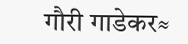गौरी गाडेकर≈